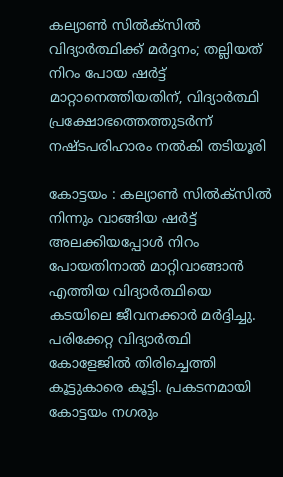കല്യാണ്‍ സില്‍ക്‌സില്‍ വിദ്യാര്‍ത്ഥിക്ക് മര്‍ദ്ദനം; തല്ലിയത് നിറം പോയ ഷര്‍ട്ട് മാറ്റാനെത്തിയതിന്, വിദ്യാര്‍ത്ഥി പ്രക്ഷോഭത്തെത്തുടര്‍ന്ന് നഷ്ടപരിഹാരം നല്‍കി തടിയൂരി

കോട്ടയം : കല്യാണ്‍ സില്‍ക്‌സില്‍ നിന്നും വാങ്ങിയ ഷര്‍ട്ട് അലക്കിയപ്പോള്‍ നിറം പോയതിനാല്‍ മാറ്റിവാങ്ങാന്‍ എത്തിയ വിദ്യാര്‍ത്ഥിയെ കടയിലെ ജീവനക്കാര്‍ മര്‍ദ്ദിച്ചു. പരിക്കേറ്റ വിദ്യാര്‍ത്ഥി കോളേജില്‍ തിരിച്ചെത്തി കൂട്ടുകാരെ കൂട്ടി. പ്രകടനമായി കോട്ടയം നഗരും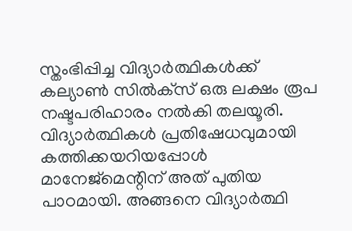സ്തംഭിപ്പിച്ച വിദ്യാര്‍ത്ഥികള്‍ക്ക് കല്യാണ്‍ സില്‍ക്‌സ് ഒരു ലക്ഷം രൂപ നഷ്ടപരിഹാരം നല്‍കി തലയൂരി. വിദ്യാര്‍ത്ഥികള്‍ പ്രതിഷേധവുമായി കത്തിക്കയറിയപ്പോള്‍ മാനേജ്മെന്റിന് അത് പുതിയ പാഠമായി. അങ്ങനെ വിദ്യാര്‍ത്ഥി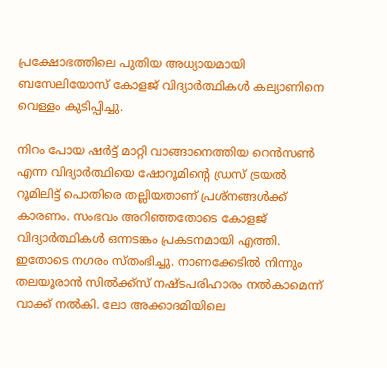പ്രക്ഷോഭത്തിലെ പുതിയ അധ്യായമായി ബസേലിയോസ് കോളജ് വിദ്യാര്‍ത്ഥികള്‍ കല്യാണിനെ വെള്ളം കുടിപ്പിച്ചു.

നിറം പോയ ഷര്‍ട്ട് മാറ്റി വാങ്ങാനെത്തിയ റെന്‍സണ്‍ എന്ന വിദ്യാര്‍ത്ഥിയെ ഷോറൂമിന്റെ ഡ്രസ് ട്രയല്‍ റൂമിലിട്ട് പൊതിരെ തല്ലിയതാണ് പ്രശ്‌നങ്ങള്‍ക്ക് കാരണം. സംഭവം അറിഞ്ഞതോടെ കോളജ് വിദ്യാര്‍ത്ഥികള്‍ ഒന്നടങ്കം പ്രകടനമായി എത്തി. ഇതോടെ നഗരം സ്തംഭിച്ചു. നാണക്കേടില്‍ നിന്നും തലയൂരാന്‍ സില്‍ക്ക്സ് നഷ്ടപരിഹാരം നല്‍കാമെന്ന് വാക്ക് നല്‍കി. ലോ അക്കാദമിയിലെ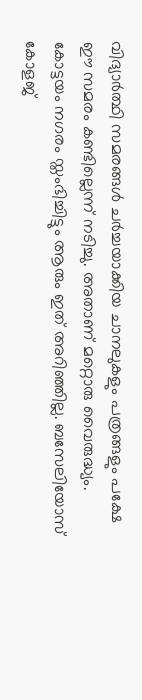വിദ്യാര്‍ത്ഥി സമരങ്ങള്‍ ചര്‍ച്ചയാക്കിയ ചാനലുകളും പത്രങ്ങളും പക്ഷേ ഈ സമരം കണ്ടില്ലെന്ന് നടിച്ചു. അതാണ് മറ്റൊരു വൈരുദ്ധ്യം. കോട്ടയം നഗരം സ്തംഭിച്ചിട്ടും ആരും ഇത് അറിഞ്ഞില്ല. ബസേലിയോസ് കോളജ്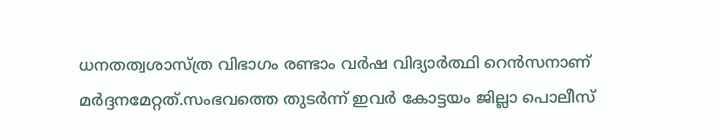ധനതത്വശാസ്ത്ര വിഭാഗം രണ്ടാം വര്‍ഷ വിദ്യാര്‍ത്ഥി റെന്‍സനാണ് മര്‍ദ്ദനമേറ്റത്.സംഭവത്തെ തുടര്‍ന്ന് ഇവര്‍ കോട്ടയം ജില്ലാ പൊലീസ്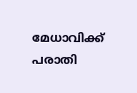മേധാവിക്ക് പരാതി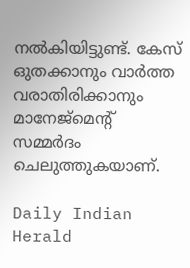നല്‍കിയിട്ടുണ്ട്. കേസ് ഒുതക്കാനും വാര്‍ത്ത വരാതിരിക്കാനും മാനേജ്‌മെന്റ് സമ്മര്‍ദം ചെലുത്തുകയാണ്.

Daily Indian Herald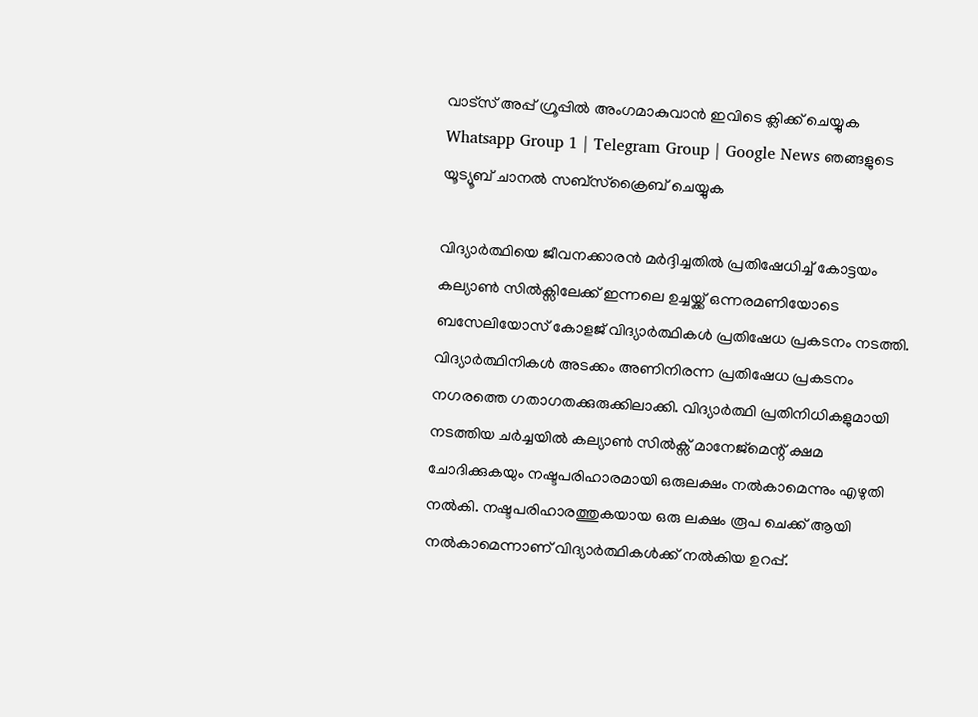വാട്സ് അപ്പ് ഗ്രൂപ്പിൽ അംഗമാകുവാൻ ഇവിടെ ക്ലിക്ക് ചെയ്യുക Whatsapp Group 1 | Telegram Group | Google News ഞങ്ങളുടെ യൂട്യൂബ് ചാനൽ സബ്സ്ക്രൈബ് ചെയ്യുക

വിദ്യാര്‍ത്ഥിയെ ജീവനക്കാരന്‍ മര്‍ദ്ദിച്ചതില്‍ പ്രതിഷേധിച്ച് കോട്ടയം കല്യാണ്‍ സില്‍ക്സിലേക്ക് ഇന്നലെ ഉച്ചയ്ക്ക് ഒന്നരമണിയോടെ ബസേലിയോസ് കോളജ് വിദ്യാര്‍ത്ഥികള്‍ പ്രതിഷേധ പ്രകടനം നടത്തി. വിദ്യാര്‍ത്ഥിനികള്‍ അടക്കം അണിനിരന്ന പ്രതിഷേധ പ്രകടനം നഗരത്തെ ഗതാഗതക്കുരുക്കിലാക്കി. വിദ്യാര്‍ത്ഥി പ്രതിനിധികളുമായി നടത്തിയ ചര്‍ച്ചയില്‍ കല്യാണ്‍ സില്‍ക്സ് മാനേജ്മെന്റ് ക്ഷമ ചോദിക്കുകയും നഷ്ടപരിഹാരമായി ഒരുലക്ഷം നല്‍കാമെന്നും എഴുതി നല്‍കി. നഷ്ടപരിഹാരത്തുകയായ ഒരു ലക്ഷം രൂപ ചെക്ക് ആയി നല്‍കാമെന്നാണ് വിദ്യാര്‍ത്ഥികള്‍ക്ക് നല്‍കിയ ഉറപ്പ്.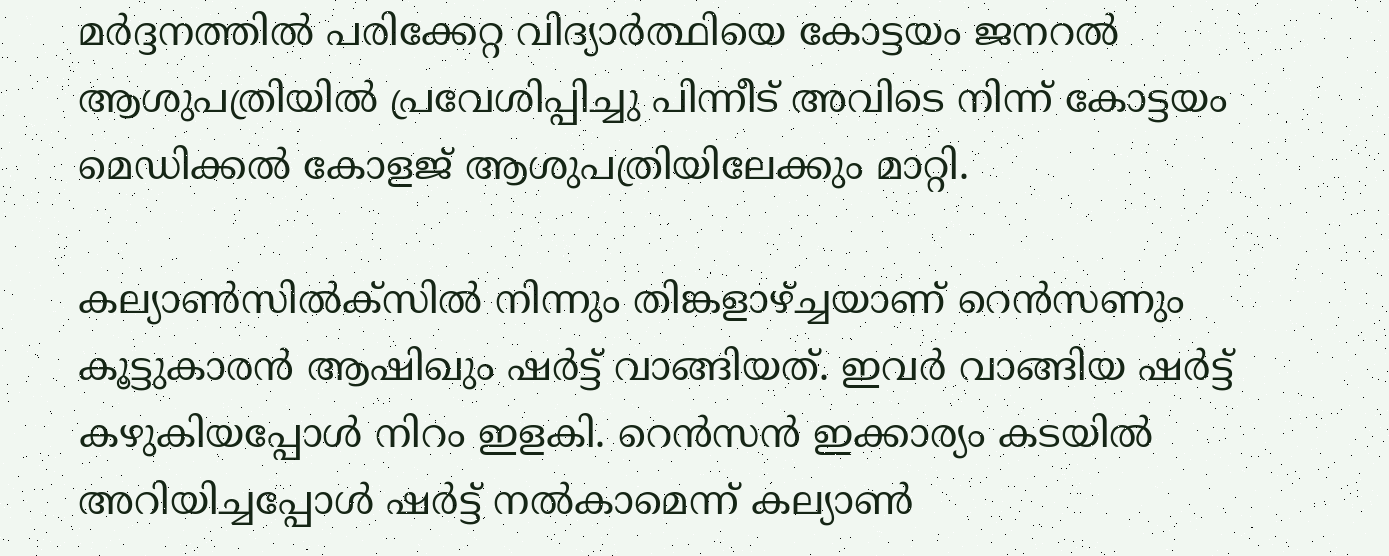മര്‍ദ്ദനത്തില്‍ പരിക്കേറ്റ വിദ്യാര്‍ത്ഥിയെ കോട്ടയം ജനറല്‍ ആശുപത്രിയില്‍ പ്രവേശിപ്പിച്ചു പിന്നീട് അവിടെ നിന്ന് കോട്ടയം മെഡിക്കല്‍ കോളജ് ആശുപത്രിയിലേക്കും മാറ്റി.

കല്യാണ്‍സില്‍ക്സില്‍ നിന്നും തിങ്കളാഴ്ച്ചയാണ് റെന്‍സണും കൂട്ടുകാരന്‍ ആഷിഖും ഷര്‍ട്ട് വാങ്ങിയത്. ഇവര്‍ വാങ്ങിയ ഷര്‍ട്ട് കഴുകിയപ്പോള്‍ നിറം ഇളകി. റെന്‍സന്‍ ഇക്കാര്യം കടയില്‍ അറിയിച്ചപ്പോള്‍ ഷര്‍ട്ട് നല്‍കാമെന്ന് കല്യാണ്‍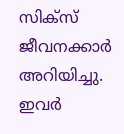സിക്സ് ജീവനക്കാര്‍ അറിയിച്ചു. ഇവര്‍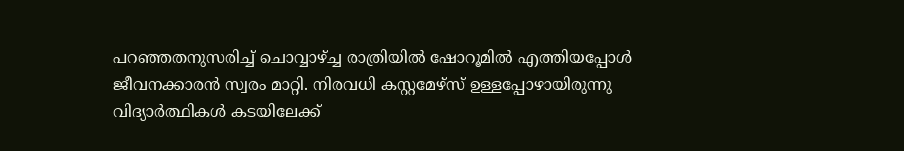പറഞ്ഞതനുസരിച്ച് ചൊവ്വാഴ്ച്ച രാത്രിയില്‍ ഷോറൂമില്‍ എത്തിയപ്പോള്‍ ജീവനക്കാരന്‍ സ്വരം മാറ്റി. നിരവധി കസ്റ്റമേഴ്‌സ് ഉള്ളപ്പോഴായിരുന്നു വിദ്യാര്‍ത്ഥികള്‍ കടയിലേക്ക്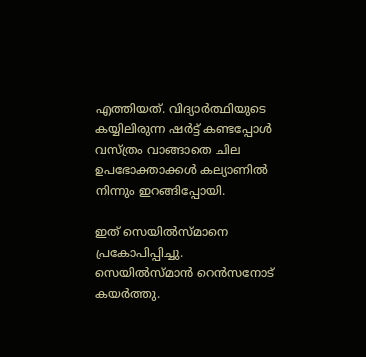എത്തിയത്. വിദ്യാര്‍ത്ഥിയുടെ കയ്യിലിരുന്ന ഷര്‍ട്ട് കണ്ടപ്പോള്‍ വസ്ത്രം വാങ്ങാതെ ചില ഉപഭോക്താക്കള്‍ കല്യാണില്‍ നിന്നും ഇറങ്ങിപ്പോയി.

ഇത് സെയില്‍സ്മാനെ പ്രകോപിപ്പിച്ചു. സെയില്‍സ്മാന്‍ റെന്‍സനോട് കയര്‍ത്തു.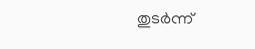തുടര്‍ന്ന്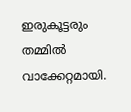ഇരുകൂട്ടരും തമ്മില്‍ വാക്കേറ്റമായി.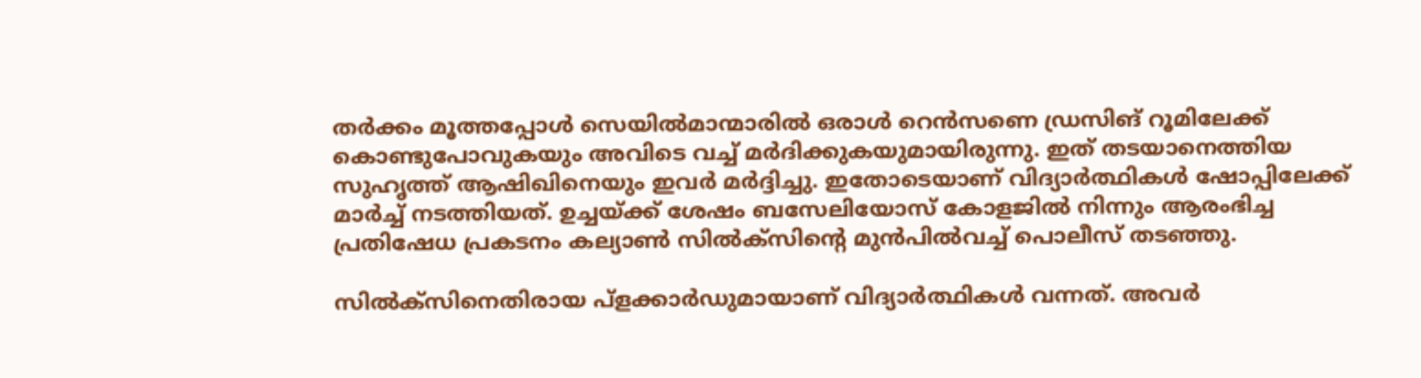തര്‍ക്കം മൂത്തപ്പോള്‍ സെയില്‍മാന്മാരില്‍ ഒരാള്‍ റെന്‍സണെ ഡ്രസിങ് റൂമിലേക്ക് കൊണ്ടുപോവുകയും അവിടെ വച്ച് മര്‍ദിക്കുകയുമായിരുന്നു. ഇത് തടയാനെത്തിയ സുഹൃത്ത് ആഷിഖിനെയും ഇവര്‍ മര്‍ദ്ദിച്ചു. ഇതോടെയാണ് വിദ്യാര്‍ത്ഥികള്‍ ഷോപ്പിലേക്ക് മാര്‍ച്ച് നടത്തിയത്. ഉച്ചയ്ക്ക് ശേഷം ബസേലിയോസ് കോളജില്‍ നിന്നും ആരംഭിച്ച പ്രതിഷേധ പ്രകടനം കല്യാണ്‍ സില്‍ക്സിന്റെ മുന്‍പില്‍വച്ച് പൊലീസ് തടഞ്ഞു.

സില്‍ക്‌സിനെതിരായ പ്‌ളക്കാര്‍ഡുമായാണ് വിദ്യാര്‍ത്ഥികള്‍ വന്നത്. അവര്‍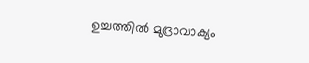ഉച്ചത്തില്‍ മുദ്രാവാക്യം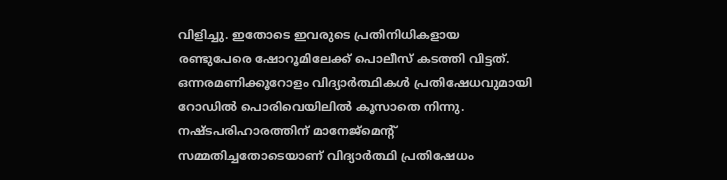വിളിച്ചു. ഇതോടെ ഇവരുടെ പ്രതിനിധികളായ രണ്ടുപേരെ ഷോറൂമിലേക്ക് പൊലീസ് കടത്തി വിട്ടത്. ഒന്നരമണിക്കൂറോളം വിദ്യാര്‍ത്ഥികള്‍ പ്രതിഷേധവുമായി റോഡില്‍ പൊരിവെയിലില്‍ കൂസാതെ നിന്നു. നഷ്ടപരിഹാരത്തിന് മാനേജ്മെന്റ് സമ്മതിച്ചതോടെയാണ് വിദ്യാര്‍ത്ഥി പ്രതിഷേധം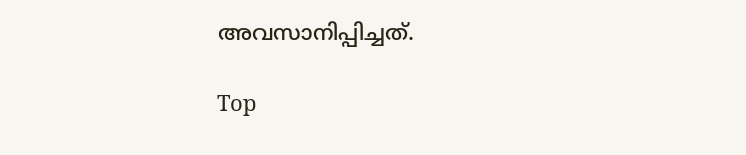അവസാനിപ്പിച്ചത്.

Top